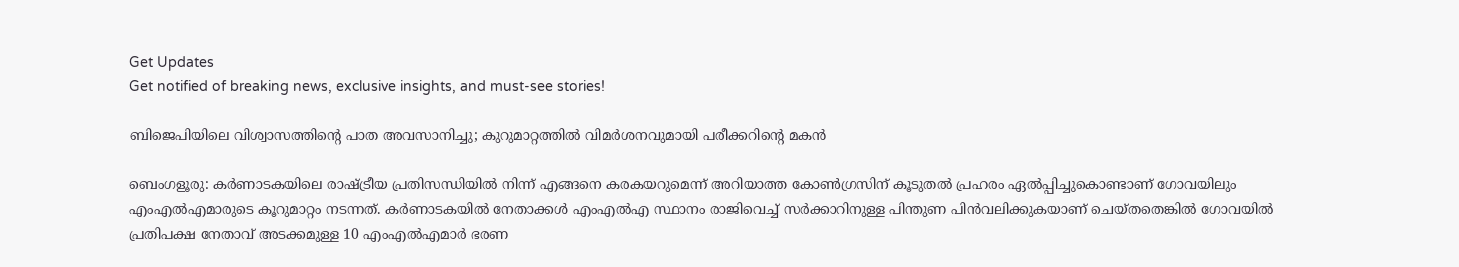Get Updates
Get notified of breaking news, exclusive insights, and must-see stories!

ബിജെപിയിലെ വിശ്വാസത്തിന്‍റെ പാത അവസാനിച്ചു; കുറുമാറ്റത്തില്‍ വിമര്‍ശനവുമായി പരീക്കറിന്‍റെ മകന്‍

ബെംഗളൂരു: കര്‍ണാടകയിലെ രാഷ്ട്രീയ പ്രതിസന്ധിയില്‍ നിന്ന് എങ്ങനെ കരകയറുമെന്ന് അറിയാത്ത കോണ്‍ഗ്രസിന് കൂടുതല്‍ പ്രഹരം ഏല്‍പ്പിച്ചുകൊണ്ടാണ് ഗോവയിലും എംഎല്‍എമാരുടെ കൂറുമാറ്റം നടന്നത്. കര്‍ണാടകയില്‍ നേതാക്കള്‍ എംഎല്‍എ സ്ഥാനം രാജിവെച്ച് സര്‍ക്കാറിനുള്ള പിന്തുണ പിന്‍വലിക്കുകയാണ് ചെയ്തതെങ്കില്‍ ഗോവയില്‍ പ്രതിപക്ഷ നേതാവ് അടക്കമുള്ള 10 എംഎല്‍എമാര്‍ ഭരണ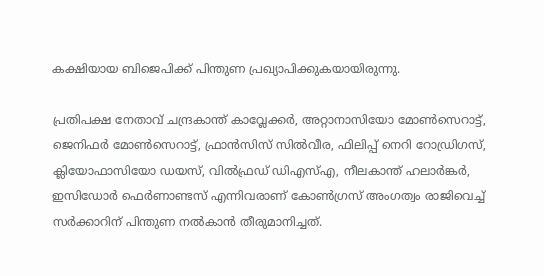കക്ഷിയായ ബിജെപിക്ക് പിന്തുണ പ്രഖ്യാപിക്കുകയായിരുന്നു.

പ്രതിപക്ഷ നേതാവ് ചന്ദ്രകാന്ത് കാവ്ലേക്കര്‍, അറ്റാനാസിയോ മോൺസെറാട്ട്, ജെനിഫർ മോൺസെറാട്ട്, ഫ്രാൻസിസ് സിൽ‌വീര, ഫിലിപ്പ് നെറി റോഡ്രിഗസ്, ക്ലിയോഫാസിയോ ഡയസ്, വിൽ‌ഫ്രഡ് ഡി‌എസ്‌എ, നീലകാന്ത് ഹലാർങ്കർ, ഇസിഡോർ ഫെർണാണ്ടസ് എന്നിവരാണ് കോണ്‍ഗ്രസ് അംഗത്വം രാജിവെച്ച് സര്‍ക്കാറിന് പിന്തുണ നല്‍കാന്‍ തീരുമാനിച്ചത്.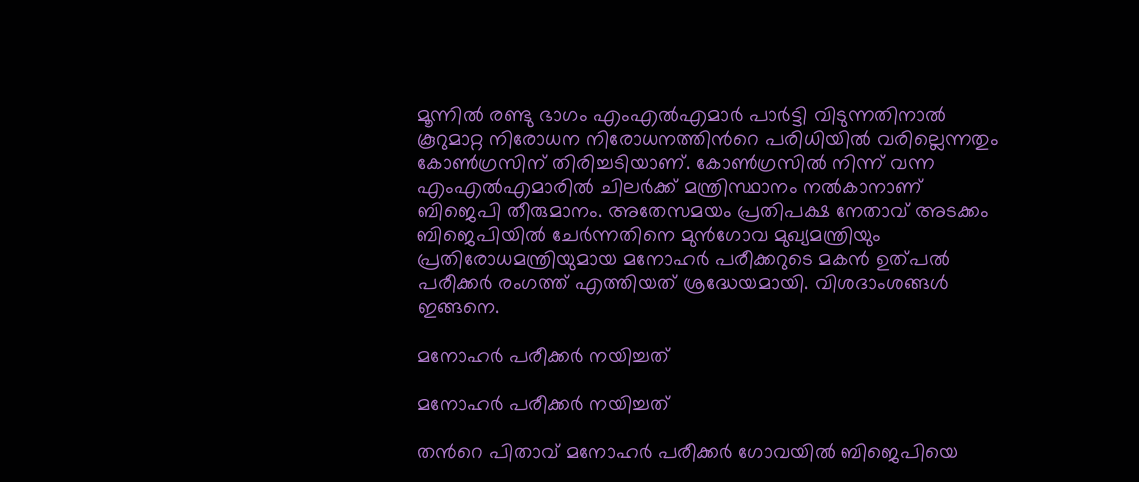മൂന്നില്‍ രണ്ടു ഭാഗം എംഎല്‍എമാര്‍ പാര്‍ട്ടി വിടുന്നതിനാല്‍ കൂറുമാറ്റ നിരോധന നിരോധനത്തിന്‍റെ പരിധിയില്‍ വരില്ലെന്നതും കോണ്‍ഗ്രസിന് തിരിച്ചടിയാണ്. കോണ്‍ഗ്രസില്‍ നിന്ന് വന്ന എംഎല്‍എമാരില്‍ ചിലര്‍ക്ക് മന്ത്രിസ്ഥാനം നല്‍കാനാണ് ബിജെപി തീരുമാനം. അതേസമയം പ്രതിപക്ഷ നേതാവ് അടക്കം ബിജെപിയില്‍ ചേര്‍ന്നതിനെ മുന്‍ഗോവ മുഖ്യമന്ത്രിയും പ്രതിരോധമന്ത്രിയുമായ മനോഹര്‍ പരീക്കറുടെ മകന്‍ ഉത്പല്‍ പരീക്കര്‍ രംഗത്ത് എത്തിയത് ശ്രദ്ധേയമായി. വിശദാംശങ്ങള്‍ ഇങ്ങനെ.

മനോഹര്‍ പരീക്കര്‍ നയിച്ചത്

മനോഹര്‍ പരീക്കര്‍ നയിച്ചത്

തന്‍റെ പിതാവ് മനോഹര്‍ പരീക്കര്‍ ഗോവയില്‍ ബിജെപിയെ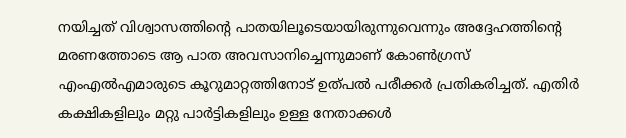നയിച്ചത് വിശ്വാസത്തിന്‍റെ പാതയിലൂടെയായിരുന്നുവെന്നും അദ്ദേഹത്തിന്‍റെ മരണത്തോടെ ആ പാത അവസാനിച്ചെന്നുമാണ് കോണ്‍ഗ്രസ് എംഎല്‍എമാരുടെ കൂറുമാറ്റത്തിനോട് ഉത്പല്‍ പരീക്കര്‍ പ്രതികരിച്ചത്. എതിര്‍ കക്ഷികളിലും മറ്റു പാര്‍ട്ടികളിലും ഉള്ള നേതാക്കള്‍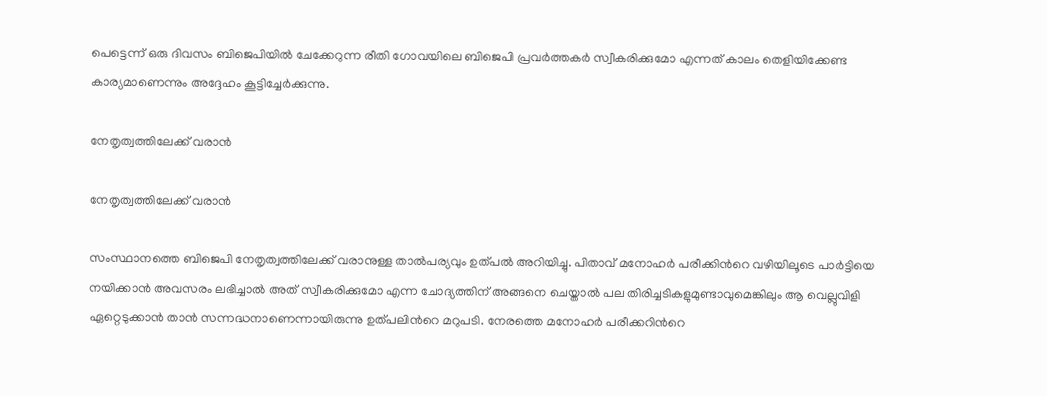പെട്ടെന്ന് ഒരു ദിവസം ബിജെപിയില്‍ ചേക്കേറുന്ന രീതി ഗോവയിലെ ബിജെപി പ്രവര്‍ത്തകര്‍ സ്വീകരിക്കുമോ എന്നത് കാലം തെളിയിക്കേണ്ട കാര്യമാണെന്നും അദ്ദേഹം കൂട്ടിച്ചേര്‍ക്കുന്നു.

നേതൃത്വത്തിലേക്ക് വരാന്‍

നേതൃത്വത്തിലേക്ക് വരാന്‍

സംസ്ഥാനത്തെ ബിജെപി നേതൃത്വത്തിലേക്ക് വരാനുള്ള താല്‍പര്യവും ഉത്പല്‍ അറിയിച്ചു. പിതാവ് മനോഹര്‍ പരീക്കിന്‍റെ വഴിയിലൂടെ പാര്‍ട്ടിയെ നയിക്കാന്‍ അവസരം ലഭിച്ചാല്‍ അത് സ്വീകരിക്കുമോ എന്ന ചോദ്യത്തിന് അങ്ങനെ ചെയ്താല്‍ പല തിരിച്ചടികളുമുണ്ടാവുമെങ്കിലും ആ വെല്ലുവിളി ഏറ്റെടുക്കാന്‍ താന്‍ സന്നദ്ധനാണെന്നായിരുന്നു ഉത്പലിന്‍റെ മറുപടി. നേരത്തെ മനോഹര്‍ പരീക്കറിന്‍റെ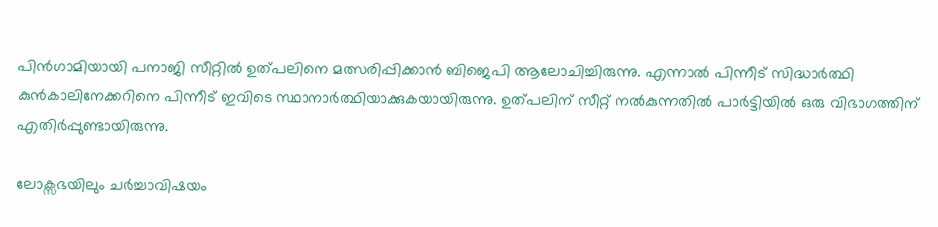പിന്‍ഗാമിയായി പനാജി സീറ്റില്‍ ഉത്പലിനെ മത്സരിപ്പിക്കാന്‍ ബിജെപി ആലോചിച്ചിരുന്നു. എന്നാല്‍ പിന്നീട് സിദ്ധാര്‍ത്ഥി കുന്‍കാലിനേക്കറിനെ പിന്നീട് ഇവിടെ സ്ഥാനാര്‍ത്ഥിയാക്കുകയായിരുന്നു. ഉത്പലിന് സീറ്റ് നല്‍കുന്നതില്‍ പാര്‍ട്ടിയില്‍ ഒരു വിഭാഗത്തിന് എതിര്‍പ്പുണ്ടായിരുന്നു.

ലോക്സഭയിലും ചര്‍ച്ചാവിഷയം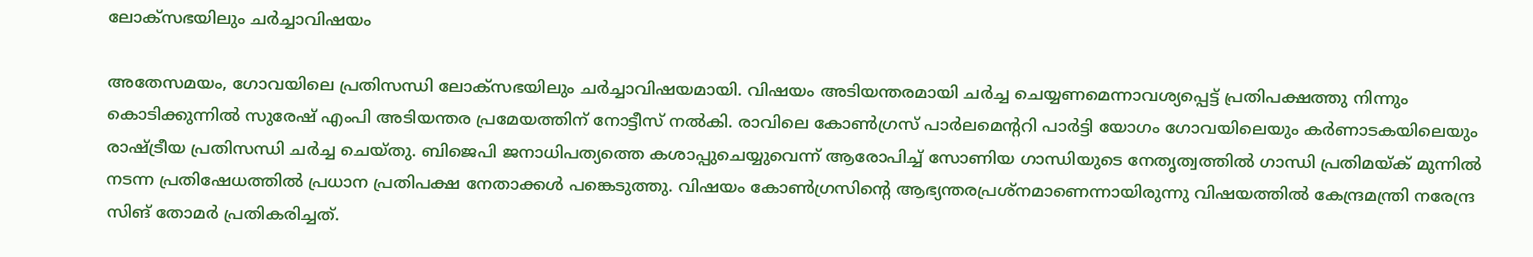ലോക്സഭയിലും ചര്‍ച്ചാവിഷയം

അതേസമയം, ഗോവയിലെ പ്രതിസന്ധി ലോക്സഭയിലും ചര്‍ച്ചാവിഷയമായി. വിഷയം അടിയന്തരമായി ചർച്ച ചെയ്യണമെന്നാവശ്യപ്പെട്ട് പ്രതിപക്ഷത്തു നിന്നും കൊടിക്കുന്നിൽ സുരേഷ് എംപി അടിയന്തര പ്രമേയത്തിന് നോട്ടീസ് നൽകി. രാവിലെ കോണ്‍ഗ്രസ് പാര്‍ലമെന്‍ററി പാര്‍ട്ടി യോഗം ഗോവയിലെയും കര്‍ണാടകയിലെയും രാഷ്ട്രീയ പ്രതിസന്ധി ചര്‍ച്ച ചെയ്തു. ബിജെപി ജനാധിപത്യത്തെ കശാപ്പുചെയ്യുവെന്ന് ആരോപിച്ച് സോണിയ ഗാന്ധിയുടെ നേതൃത്വത്തില്‍ ഗാന്ധി പ്രതിമയ്ക് മുന്നില്‍ നടന്ന പ്രതിഷേധത്തില്‍ പ്രധാന പ്രതിപക്ഷ നേതാക്കള്‍ പങ്കെടുത്തു. വിഷയം കോണ്‍ഗ്രസിന്‍റെ ആഭ്യന്തരപ്രശ്നമാണെന്നായിരുന്നു വിഷയത്തില്‍ കേന്ദ്രമന്ത്രി നരേന്ദ്ര സിങ് തോമര്‍ പ്രതികരിച്ചത്.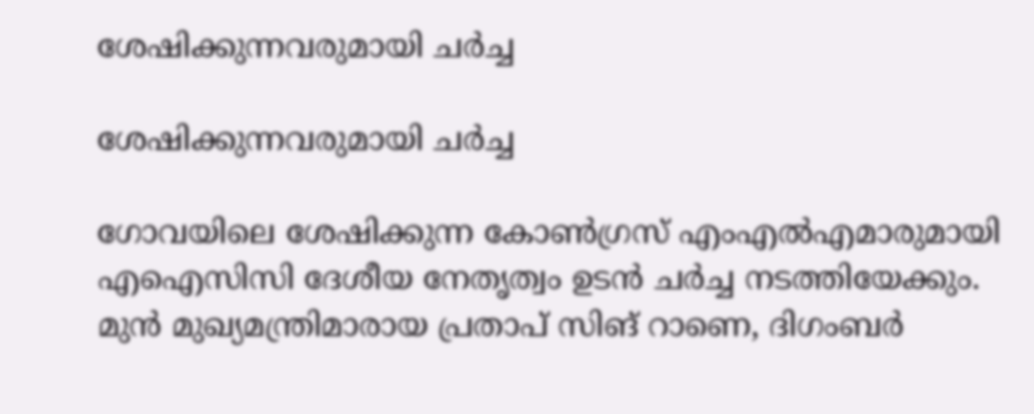ശേഷിക്കുന്നവരുമായി ചര്‍ച്ച

ശേഷിക്കുന്നവരുമായി ചര്‍ച്ച

ഗോവയിലെ ശേഷിക്കുന്ന കോണ്‍ഗ്രസ് എംഎല്‍എമാരുമായി എഐസിസി ദേശീയ നേതൃത്വം ഉടന്‍ ചര്‍ച്ച നടത്തിയേക്കും. മുൻ മുഖ്യമന്ത്രിമാരായ പ്രതാപ് സിങ് റാണെ, ദിഗംബർ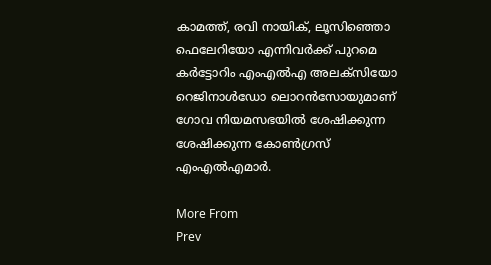കാമത്ത്, രവി നായിക്, ലൂസിഞ്ഞൊ ഫെലേറിയോ എന്നിവർക്ക് പുറമെ കർട്ടോറിം എംഎൽഎ അലക്സിയോ റെജിനാൾഡോ ലൊറൻസോയുമാണ് ഗോവ നിയമസഭയില്‍ ശേഷിക്കുന്ന ശേഷിക്കുന്ന കോണ്‍ഗ്രസ് എംഎല്‍എമാര്‍.

More From
Prev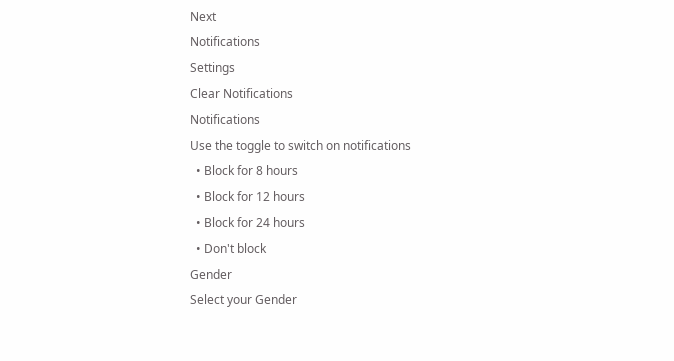Next
Notifications
Settings
Clear Notifications
Notifications
Use the toggle to switch on notifications
  • Block for 8 hours
  • Block for 12 hours
  • Block for 24 hours
  • Don't block
Gender
Select your Gender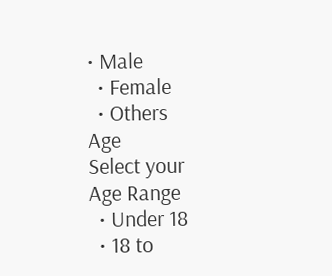• Male
  • Female
  • Others
Age
Select your Age Range
  • Under 18
  • 18 to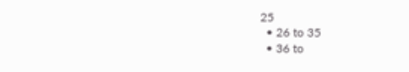25
  • 26 to 35
  • 36 to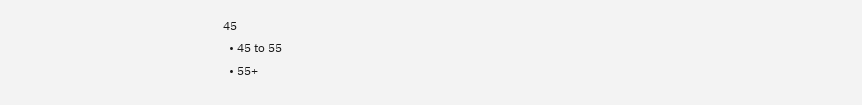45
  • 45 to 55
  • 55+